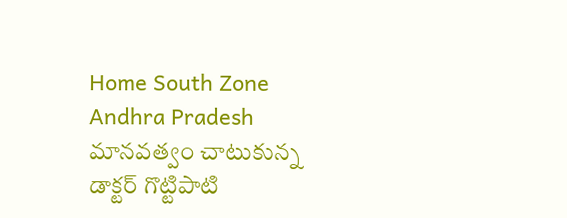Home South Zone Andhra Pradesh మానవత్వం చాటుకున్న డాక్టర్ గొట్టిపాటి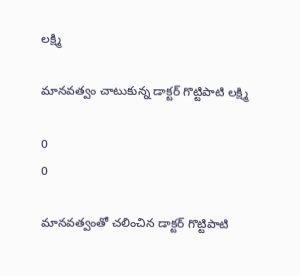లక్ష్మి

మానవత్వం చాటుకున్న డాక్టర్ గొట్టిపాటి లక్ష్మి

0
0

మానవత్వంతో చలించిన డాక్టర్ గొట్టిపాటి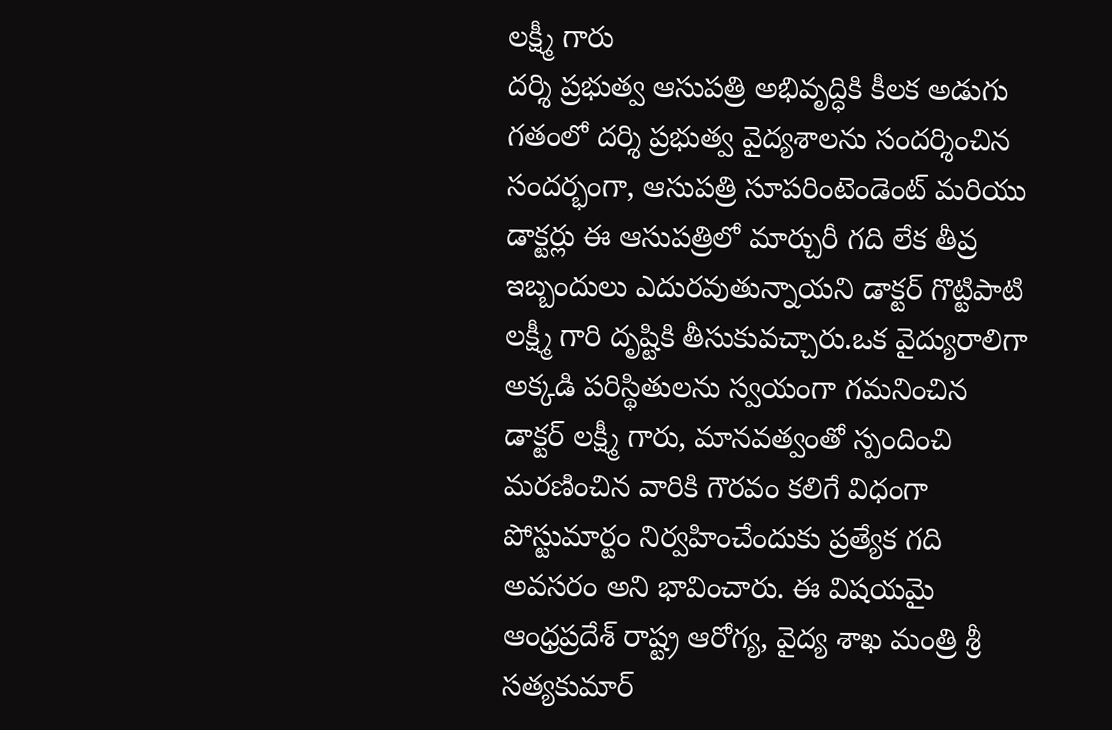లక్ష్మీ గారు
దర్శి ప్రభుత్వ ఆసుపత్రి అభివృద్ధికి కీలక అడుగు
గతంలో దర్శి ప్రభుత్వ వైద్యశాలను సందర్శించిన సందర్భంగా, ఆసుపత్రి సూపరింటెండెంట్ మరియు డాక్టర్లు ఈ ఆసుపత్రిలో మార్చురీ గది లేక తీవ్ర ఇబ్బందులు ఎదురవుతున్నాయని డాక్టర్ గొట్టిపాటి లక్ష్మీ గారి దృష్టికి తీసుకువచ్చారు.ఒక వైద్యురాలిగా అక్కడి పరిస్థితులను స్వయంగా గమనించిన డాక్టర్ లక్ష్మీ గారు, మానవత్వంతో స్పందించి మరణించిన వారికి గౌరవం కలిగే విధంగా పోస్టుమార్టం నిర్వహించేందుకు ప్రత్యేక గది అవసరం అని భావించారు. ఈ విషయమై ఆంధ్రప్రదేశ్ రాష్ట్ర ఆరోగ్య, వైద్య శాఖ మంత్రి శ్రీ సత్యకుమార్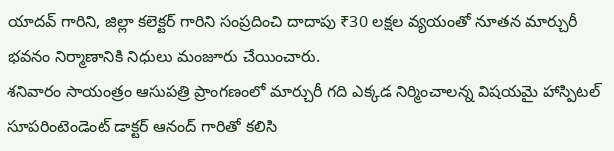యాదవ్ గారిని, జిల్లా కలెక్టర్ గారిని సంప్రదించి దాదాపు ₹30 లక్షల వ్యయంతో నూతన మార్చురీ భవనం నిర్మాణానికి నిధులు మంజూరు చేయించారు.
శనివారం సాయంత్రం ఆసుపత్రి ప్రాంగణంలో మార్చురీ గది ఎక్కడ నిర్మించాలన్న విషయమై హాస్పిటల్ సూపరింటెండెంట్ డాక్టర్ ఆనంద్ గారితో కలిసి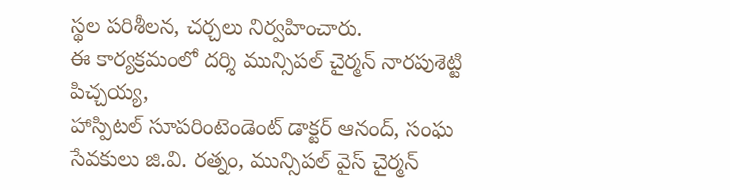స్థల పరిశీలన, చర్చలు నిర్వహించారు.
ఈ కార్యక్రమంలో దర్శి మున్సిపల్ చైర్మన్ నారపుశెట్టి పిచ్చయ్య,
హాస్పిటల్ సూపరింటెండెంట్ డాక్టర్ ఆనంద్, సంఘ సేవకులు జి.వి. రత్నం, మున్సిపల్ వైస్ చైర్మన్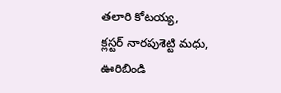తలారి కోటయ్య,
క్లస్టర్ నారపుశెట్టి మధు, ఊరిబిండి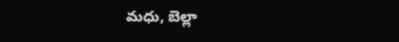మధు, బెల్లా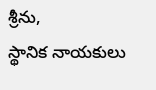శ్రీను,
స్థానిక నాయకులు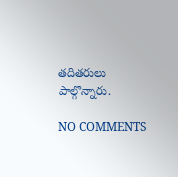తదితరులు పాల్గొన్నారు.

NO COMMENTS